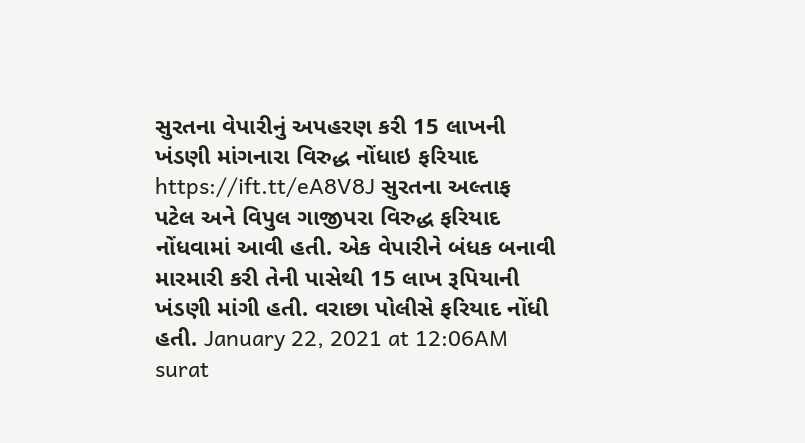સુરતના વેપારીનું અપહરણ કરી 15 લાખની ખંડણી માંગનારા વિરુદ્ધ નોંધાઇ ફરિયાદ https://ift.tt/eA8V8J સુરતના અલ્તાફ પટેલ અને વિપુલ ગાજીપરા વિરુદ્ધ ફરિયાદ નોંધવામાં આવી હતી. એક વેપારીને બંધક બનાવી મારમારી કરી તેની પાસેથી 15 લાખ રૂપિયાની ખંડણી માંગી હતી. વરાછા પોલીસે ફરિયાદ નોંધી હતી. January 22, 2021 at 12:06AM surat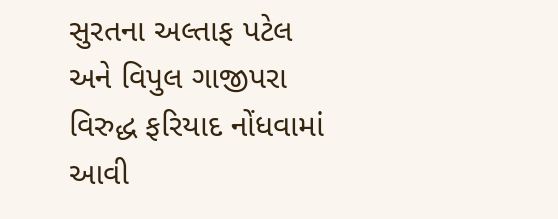સુરતના અલ્તાફ પટેલ અને વિપુલ ગાજીપરા વિરુદ્ધ ફરિયાદ નોંધવામાં આવી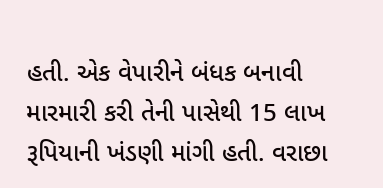હતી. એક વેપારીને બંધક બનાવી મારમારી કરી તેની પાસેથી 15 લાખ રૂપિયાની ખંડણી માંગી હતી. વરાછા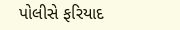પોલીસે ફરિયાદ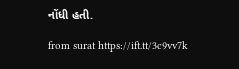નોંધી હતી.

from surat https://ift.tt/3c9vv7k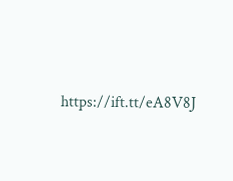https://ift.tt/eA8V8J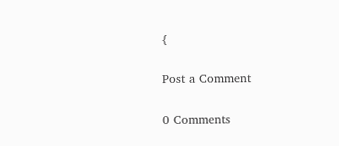{

Post a Comment

0 Comments